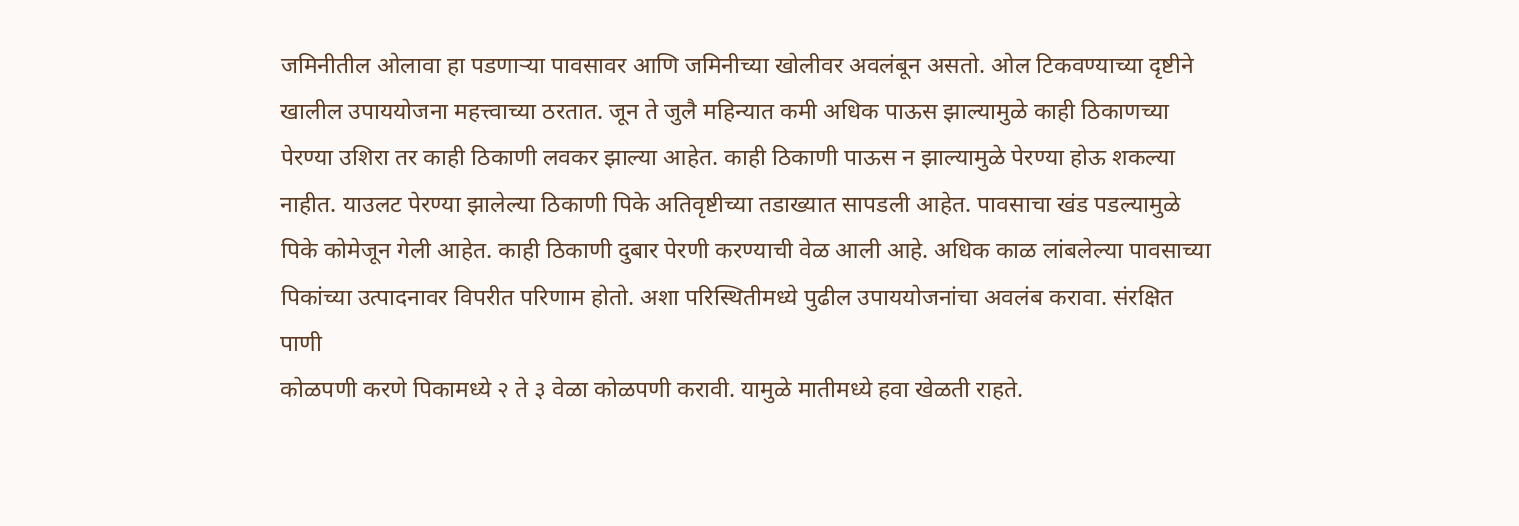जमिनीतील ओलावा हा पडणाऱ्या पावसावर आणि जमिनीच्या खोलीवर अवलंबून असतो. ओल टिकवण्याच्या दृष्टीने खालील उपाययोजना महत्त्वाच्या ठरतात. जून ते जुलै महिन्यात कमी अधिक पाऊस झाल्यामुळे काही ठिकाणच्या पेरण्या उशिरा तर काही ठिकाणी लवकर झाल्या आहेत. काही ठिकाणी पाऊस न झाल्यामुळे पेरण्या होऊ शकल्या नाहीत. याउलट पेरण्या झालेल्या ठिकाणी पिके अतिवृष्टीच्या तडाख्यात सापडली आहेत. पावसाचा खंड पडल्यामुळे पिके कोमेजून गेली आहेत. काही ठिकाणी दुबार पेरणी करण्याची वेळ आली आहे. अधिक काळ लांबलेल्या पावसाच्या पिकांच्या उत्पादनावर विपरीत परिणाम होतो. अशा परिस्थितीमध्ये पुढील उपाययोजनांचा अवलंब करावा. संरक्षित पाणी
कोळपणी करणे पिकामध्ये २ ते ३ वेळा कोळपणी करावी. यामुळे मातीमध्ये हवा खेळती राहते.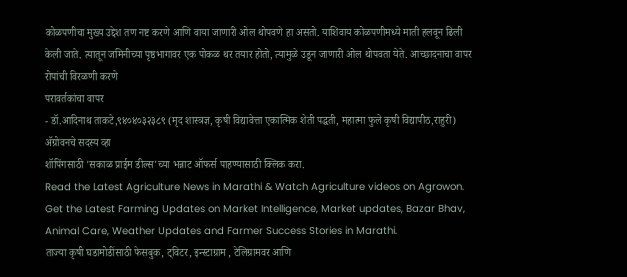कोळपणीचा मुख्य उद्देश तण नष्ट करणे आणि वाया जाणारी ओल थोपवणे हा असतो. याशिवाय कोळपणीमध्ये माती हलवून ढिली केली जाते. त्यातून जमिनीच्या पृष्ठभागावर एक पोकळ थर तयार होतो, त्यामुळे उडून जाणारी ओल थोपवता येते. आच्छादनाचा वापर
रोपांची विरळणी करणे
परावर्तकांचा वापर
- डॉ.आदिनाथ ताकटे,९४०४०३२३८९ (मृद शास्त्रज्ञ, कृषी विद्यावेत्ता एकात्मिक शेती पद्धती, महात्मा फुले कृषी विद्यापीठ,राहुरी)
ॲग्रोवनचे सदस्य व्हा
शॉपिंगसाठी 'सकाळ प्राईम डील्स'च्या भन्नाट ऑफर्स पाहण्यासाठी क्लिक करा.
Read the Latest Agriculture News in Marathi & Watch Agriculture videos on Agrowon. Get the Latest Farming Updates on Market Intelligence, Market updates, Bazar Bhav, Animal Care, Weather Updates and Farmer Success Stories in Marathi.
ताज्या कृषी घडामोडींसाठी फेसबुक, ट्विटर, इन्स्टाग्राम , टेलिग्रामवर आणि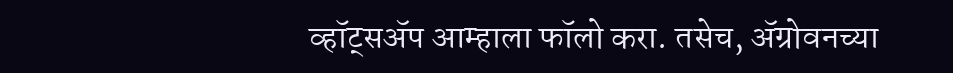व्हॉट्सॲप आम्हाला फॉलो करा. तसेच, ॲग्रोवनच्या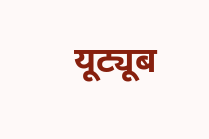यूट्यूब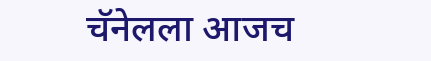चॅनेलला आजच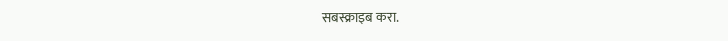सबस्क्राइब करा.